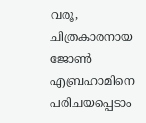വരൂ, ചിത്രകാരനായ ജോണ്‍ എബ്രഹാമിനെ പരിചയപ്പെടാം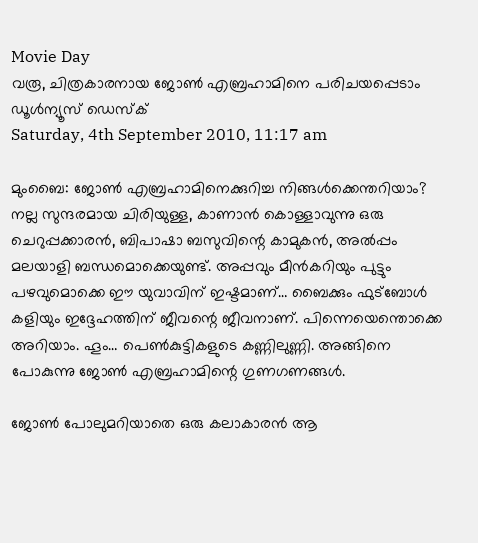Movie Day
വരൂ, ചിത്രകാരനായ ജോണ്‍ എബ്രഹാമിനെ പരിചയപ്പെടാം
ഡൂള്‍ന്യൂസ് ഡെസ്‌ക്
Saturday, 4th September 2010, 11:17 am

മുംബൈ: ജോണ്‍ എബ്രഹാമിനെക്കുറിച്ച നിങ്ങള്‍ക്കെന്തറിയാം? നല്ല സുന്ദരമായ ചിരിയുള്ള, കാണാന്‍ കൊള്ളാവുന്നു ഒരു ചെറുപ്പക്കാരന്‍, ബിപാഷാ ബസുവിന്റെ കാമുകന്‍, അല്‍പ്പം മലയാളി ബന്ധമൊക്കെയുണ്ട്. അപ്പവും മീന്‍കറിയും പുട്ടും പഴവുമൊക്കെ ഈ യുവാവിന് ഇഷ്ടമാണ്… ബൈക്കും ഫുട്‌ബോള്‍ കളിയും ഇദ്ദേഹത്തിന് ജീവന്റെ ജീവനാണ്. പിന്നെയെന്തൊക്കെ അറിയാം. ഹൂം… പെണ്‍കുട്ടികളുടെ കണ്ണിലുണ്ണി. അങ്ങിനെ പോകുന്നു ജോണ്‍ എബ്രഹാമിന്റെ ഗുണഗണങ്ങള്‍.

ജോണ്‍ പോലുമറിയാതെ ഒരു കലാകാരന്‍ ആ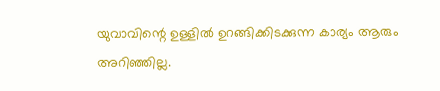യുവാവിന്റെ ഉള്ളില്‍ ഉറങ്ങിക്കിടക്കുന്ന കാര്യം ആരും അറിഞ്ഞില്ല.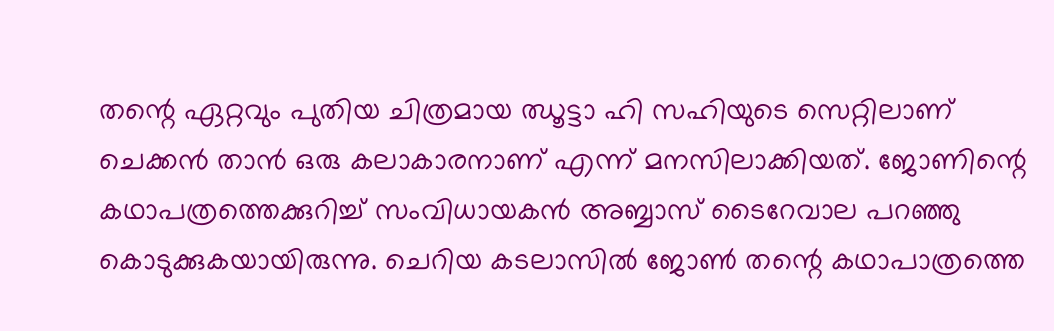തന്റെ ഏറ്റവും പുതിയ ചിത്രമായ ഝൂട്ടാ ഹി സഹിയുടെ സെറ്റിലാണ് ചെക്കന്‍ താന്‍ ഒരു കലാകാരനാണ് എന്ന് മനസിലാക്കിയത്. ജോണിന്റെ കഥാപത്രത്തെക്കുറിച്ച് സംവിധായകന്‍ അബ്ബാസ് ടൈറേവാല പറഞ്ഞു കൊടുക്കുകയായിരുന്നു. ചെറിയ കടലാസില്‍ ജോണ്‍ തന്റെ കഥാപാത്രത്തെ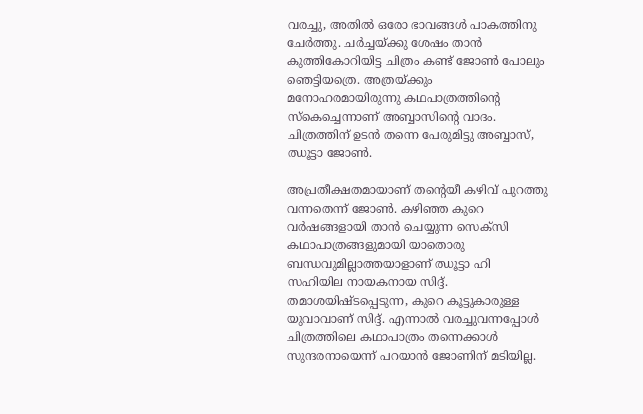വരച്ചു, അതില്‍ ഒരോ ഭാവങ്ങള്‍ പാകത്തിനു ചേര്‍ത്തു. ചര്‍ച്ചയ്ക്കു ശേഷം താന്‍ കുത്തികോറിയിട്ട ചിത്രം കണ്ട് ജോണ്‍ പോലും ഞെട്ടിയത്രെ. അത്രയ്ക്കും മനോഹരമായിരുന്നു കഥപാത്രത്തിന്റെ സ്‌കെച്ചെന്നാണ് അബ്ബാസിന്റെ വാദം. ചിത്രത്തിന് ഉടന്‍ തന്നെ പേരുമിട്ടു അബ്ബാസ്, ഝൂട്ടാ ജോണ്‍.

അപ്രതീക്ഷതമായാണ് തന്റെയീ കഴിവ് പുറത്തു വന്നതെന്ന് ജോണ്‍. കഴിഞ്ഞ കുറെ വര്‍ഷങ്ങളായി താന്‍ ചെയ്യുന്ന സെക്‌സി കഥാപാത്രങ്ങളുമായി യാതൊരു ബന്ധവുമില്ലാത്തയാളാണ് ഝൂട്ടാ ഹി സഹിയില നായകനായ സിദ്ദ്. തമാശയിഷ്ടപ്പെടുന്ന, കുറെ കൂട്ടുകാരുള്ള യുവാവാണ് സിദ്ദ്. എന്നാല്‍ വരച്ചുവന്നപ്പോള്‍ ചിത്രത്തിലെ കഥാപാത്രം തന്നെക്കാള്‍ സുന്ദരനായെന്ന് പറയാന്‍ ജോണിന് മടിയില്ല.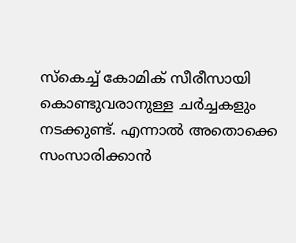സ്‌കെച്ച് കോമിക് സീരീസായി കൊണ്ടുവരാനുള്ള ചര്‍ച്ചകളും നടക്കുണ്ട്. എന്നാല്‍ അതൊക്കെ സംസാരിക്കാന്‍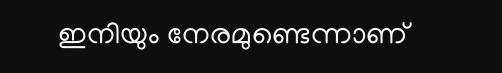ഇനിയും നേരമുണ്ടെന്നാണ്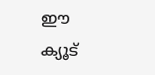ഈ ക്യൂട്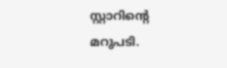സ്റ്റാറിന്റെ മറുപടി.